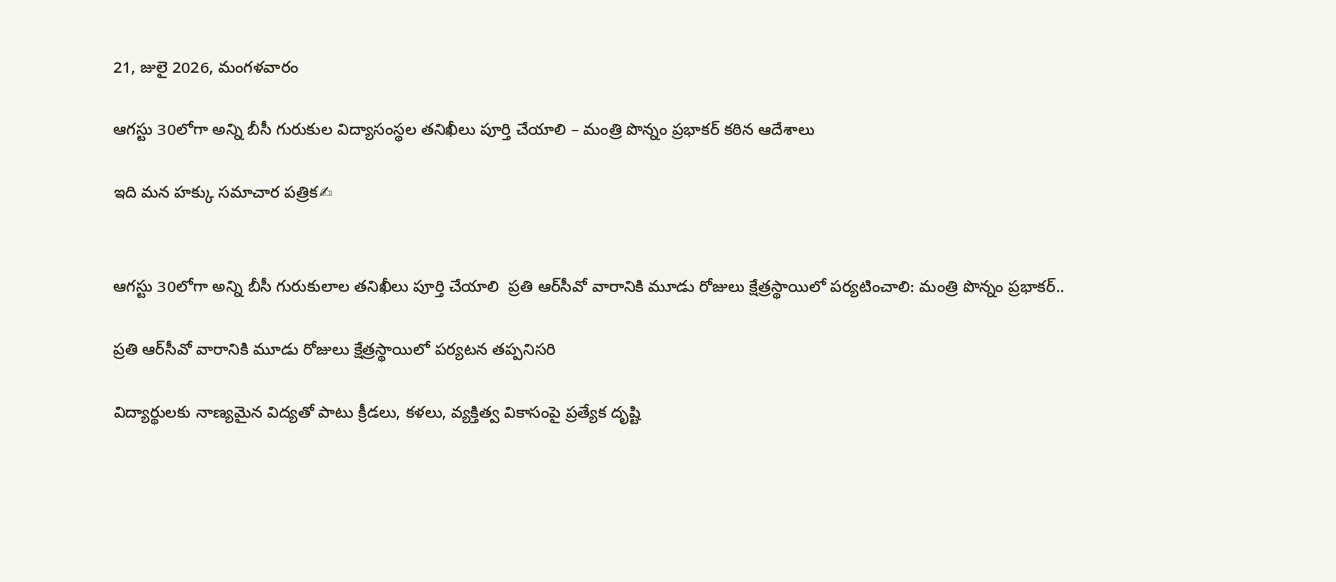21, జులై 2026, మంగళవారం

ఆగస్టు 30లోగా అన్ని బీసీ గురుకుల విద్యాసంస్థల తనిఖీలు పూర్తి చేయాలి – మంత్రి పొన్నం ప్రభాకర్ కఠిన ఆదేశాలు

ఇది మన హక్కు సమాచార పత్రిక✍


ఆగస్టు 30లోగా అన్ని బీసీ గురుకులాల తనిఖీలు పూర్తి చేయాలి  ప్రతి ఆర్‌సీవో వారానికి మూడు రోజులు క్షేత్రస్థాయిలో పర్యటించాలి: మంత్రి పొన్నం ప్రభాకర్..

ప్రతి ఆర్‌సీవో వారానికి మూడు రోజులు క్షేత్రస్థాయిలో పర్యటన తప్పనిసరి

విద్యార్థులకు నాణ్యమైన విద్యతో పాటు క్రీడలు, కళలు, వ్యక్తిత్వ వికాసంపై ప్రత్యేక దృష్టి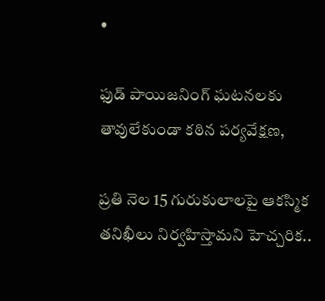•

ఫుడ్ పాయిజనింగ్ ఘటనలకు తావులేకుండా కఠిన పర్యవేక్షణ,

ప్రతి నెల 15 గురుకులాలపై ఆకస్మిక తనిఖీలు నిర్వహిస్తామని హెచ్చరిక..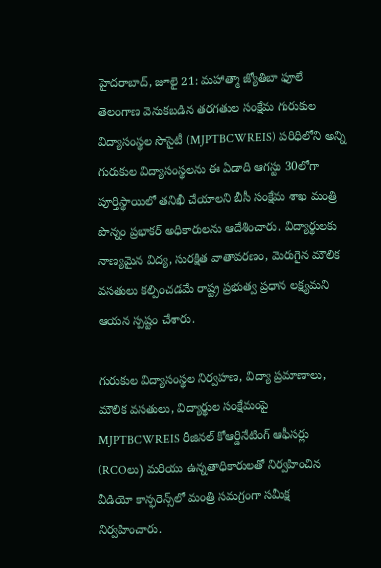హైదరాబాద్, జూలై 21: మహాత్మా జ్యోతిబా ఫూలే తెలంగాణ వెనుకబడిన తరగతుల సంక్షేమ గురుకుల విద్యాసంస్థల సొసైటీ (MJPTBCWREIS) పరిధిలోని అన్ని గురుకుల విద్యాసంస్థలను ఈ ఏడాది ఆగస్టు 30లోగా పూర్తిస్థాయిలో తనిఖీ చేయాలని బీసీ సంక్షేమ శాఖ మంత్రి పొన్నం ప్రభాకర్ అధికారులను ఆదేశించారు. విద్యార్థులకు నాణ్యమైన విద్య, సురక్షిత వాతావరణం, మెరుగైన మౌలిక వసతులు కల్పించడమే రాష్ట్ర ప్రభుత్వ ప్రధాన లక్ష్యమని ఆయన స్పష్టం చేశారు.

గురుకుల విద్యాసంస్థల నిర్వహణ, విద్యా ప్రమాణాలు, మౌలిక వసతులు, విద్యార్థుల సంక్షేమంపై MJPTBCWREIS రీజినల్ కోఆర్డినేటింగ్ ఆఫీసర్లు (RCOలు) మరియు ఉన్నతాధికారులతో నిర్వహించిన వీడియో కాన్ఫరెన్స్‌లో మంత్రి సమగ్రంగా సమీక్ష నిర్వహించారు.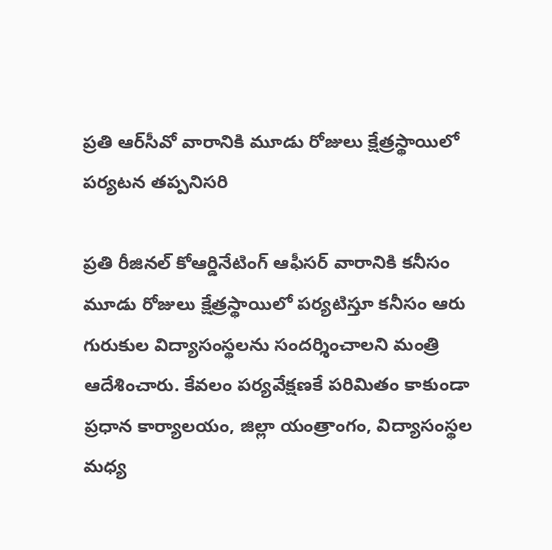ప్రతి ఆర్‌సీవో వారానికి మూడు రోజులు క్షేత్రస్థాయిలో పర్యటన తప్పనిసరి

ప్రతి రీజినల్ కోఆర్డినేటింగ్ ఆఫీసర్ వారానికి కనీసం మూడు రోజులు క్షేత్రస్థాయిలో పర్యటిస్తూ కనీసం ఆరు గురుకుల విద్యాసంస్థలను సందర్శించాలని మంత్రి ఆదేశించారు. కేవలం పర్యవేక్షణకే పరిమితం కాకుండా ప్రధాన కార్యాలయం, జిల్లా యంత్రాంగం, విద్యాసంస్థల మధ్య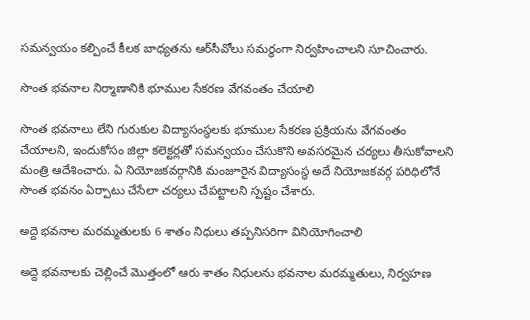సమన్వయం కల్పించే కీలక బాధ్యతను ఆర్‌సీవోలు సమర్థంగా నిర్వహించాలని సూచించారు.

సొంత భవనాల నిర్మాణానికి భూముల సేకరణ వేగవంతం చేయాలి

సొంత భవనాలు లేని గురుకుల విద్యాసంస్థలకు భూముల సేకరణ ప్రక్రియను వేగవంతం చేయాలని, ఇందుకోసం జిల్లా కలెక్టర్లతో సమన్వయం చేసుకొని అవసరమైన చర్యలు తీసుకోవాలని మంత్రి ఆదేశించారు. ఏ నియోజకవర్గానికి మంజూరైన విద్యాసంస్థ అదే నియోజకవర్గ పరిధిలోనే సొంత భవనం ఏర్పాటు చేసేలా చర్యలు చేపట్టాలని స్పష్టం చేశారు.

అద్దె భవనాల మరమ్మతులకు 6 శాతం నిధులు తప్పనిసరిగా వినియోగించాలి

అద్దె భవనాలకు చెల్లించే మొత్తంలో ఆరు శాతం నిధులను భవనాల మరమ్మతులు, నిర్వహణ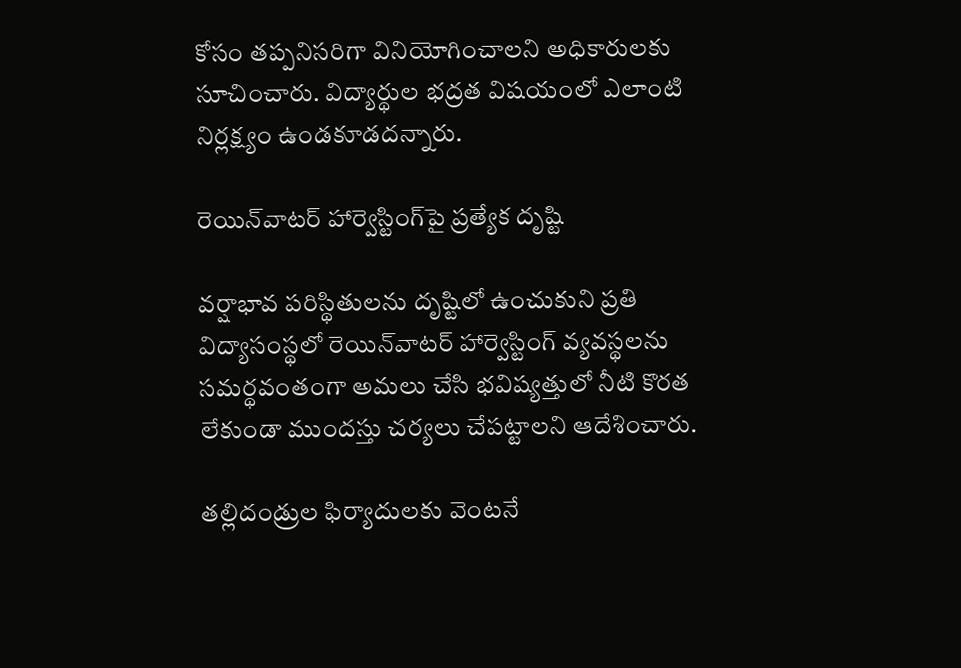కోసం తప్పనిసరిగా వినియోగించాలని అధికారులకు సూచించారు. విద్యార్థుల భద్రత విషయంలో ఎలాంటి నిర్లక్ష్యం ఉండకూడదన్నారు.

రెయిన్‌వాటర్ హార్వెస్టింగ్‌పై ప్రత్యేక దృష్టి

వర్షాభావ పరిస్థితులను దృష్టిలో ఉంచుకుని ప్రతి విద్యాసంస్థలో రెయిన్‌వాటర్ హార్వెస్టింగ్ వ్యవస్థలను సమర్థవంతంగా అమలు చేసి భవిష్యత్తులో నీటి కొరత లేకుండా ముందస్తు చర్యలు చేపట్టాలని ఆదేశించారు.

తల్లిదండ్రుల ఫిర్యాదులకు వెంటనే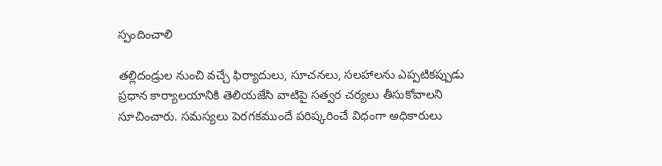స్పందించాలి

తల్లిదండ్రుల నుంచి వచ్చే ఫిర్యాదులు, సూచనలు, సలహాలను ఎప్పటికప్పుడు ప్రధాన కార్యాలయానికి తెలియజేసి వాటిపై సత్వర చర్యలు తీసుకోవాలని సూచించారు. సమస్యలు పెరగకముందే పరిష్కరించే విధంగా అధికారులు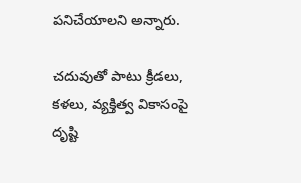పనిచేయాలని అన్నారు.

చదువుతో పాటు క్రీడలు, కళలు, వ్యక్తిత్వ వికాసంపై దృష్టి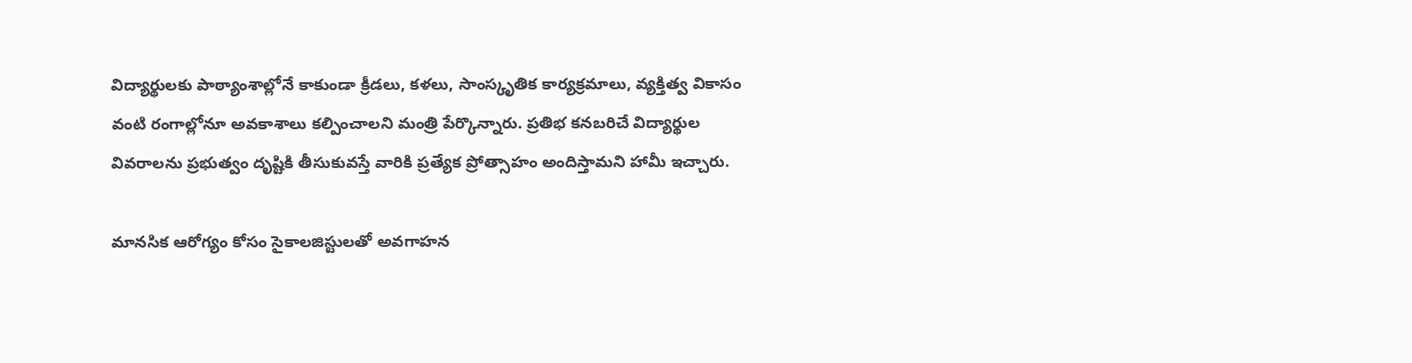విద్యార్థులకు పాఠ్యాంశాల్లోనే కాకుండా క్రీడలు, కళలు, సాంస్కృతిక కార్యక్రమాలు, వ్యక్తిత్వ వికాసం వంటి రంగాల్లోనూ అవకాశాలు కల్పించాలని మంత్రి పేర్కొన్నారు. ప్రతిభ కనబరిచే విద్యార్థుల వివరాలను ప్రభుత్వం దృష్టికి తీసుకువస్తే వారికి ప్రత్యేక ప్రోత్సాహం అందిస్తామని హామీ ఇచ్చారు.

మానసిక ఆరోగ్యం కోసం సైకాలజిస్టులతో అవగాహన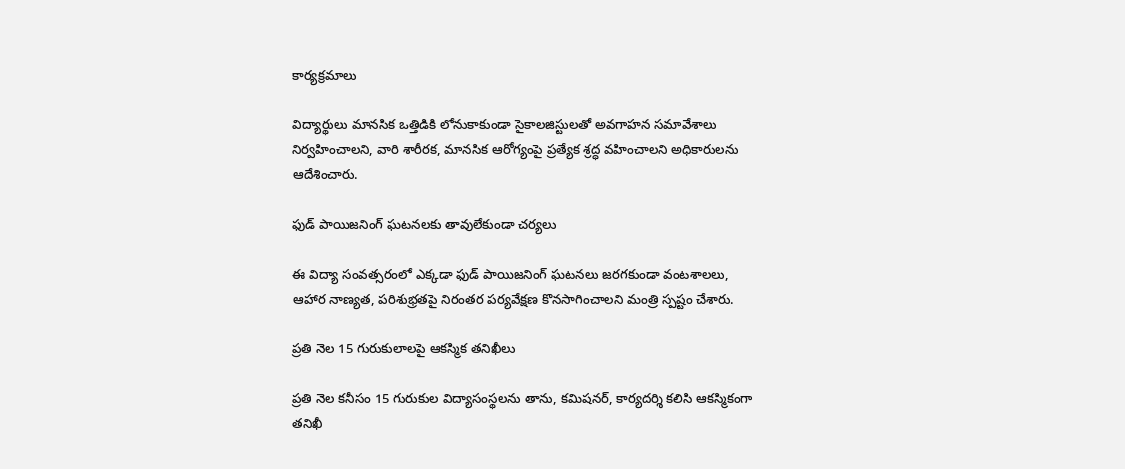కార్యక్రమాలు

విద్యార్థులు మానసిక ఒత్తిడికి లోనుకాకుండా సైకాలజిస్టులతో అవగాహన సమావేశాలు నిర్వహించాలని, వారి శారీరక, మానసిక ఆరోగ్యంపై ప్రత్యేక శ్రద్ధ వహించాలని అధికారులను ఆదేశించారు.

ఫుడ్ పాయిజనింగ్ ఘటనలకు తావులేకుండా చర్యలు

ఈ విద్యా సంవత్సరంలో ఎక్కడా ఫుడ్ పాయిజనింగ్ ఘటనలు జరగకుండా వంటశాలలు, ఆహార నాణ్యత, పరిశుభ్రతపై నిరంతర పర్యవేక్షణ కొనసాగించాలని మంత్రి స్పష్టం చేశారు.

ప్రతి నెల 15 గురుకులాలపై ఆకస్మిక తనిఖీలు

ప్రతి నెల కనీసం 15 గురుకుల విద్యాసంస్థలను తాను, కమిషనర్, కార్యదర్శి కలిసి ఆకస్మికంగా తనిఖీ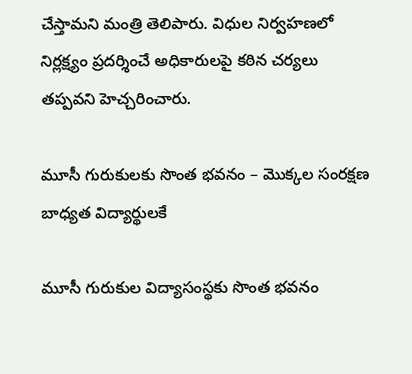చేస్తామని మంత్రి తెలిపారు. విధుల నిర్వహణలో నిర్లక్ష్యం ప్రదర్శించే అధికారులపై కఠిన చర్యలు తప్పవని హెచ్చరించారు.

మూసీ గురుకులకు సొంత భవనం – మొక్కల సంరక్షణ బాధ్యత విద్యార్థులకే

మూసీ గురుకుల విద్యాసంస్థకు సొంత భవనం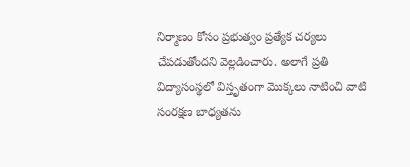నిర్మాణం కోసం ప్రభుత్వం ప్రత్యేక చర్యలు చేపడుతోందని వెల్లడించారు. అలాగే ప్రతి విద్యాసంస్థలో విస్తృతంగా మొక్కలు నాటించి వాటి సంరక్షణ బాధ్యతను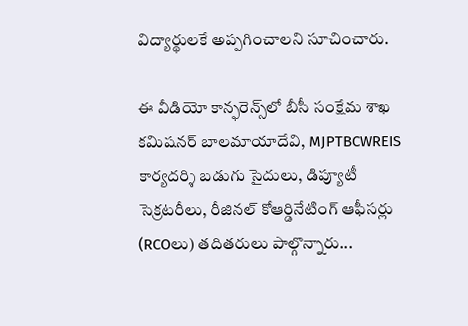విద్యార్థులకే అప్పగించాలని సూచించారు.

ఈ వీడియో కాన్ఫరెన్స్‌లో బీసీ సంక్షేమ శాఖ కమిషనర్ బాలమాయాదేవి, MJPTBCWREIS కార్యదర్శి బడుగు సైదులు, డిప్యూటీ సెక్రటరీలు, రీజినల్ కోఆర్డినేటింగ్ ఆఫీసర్లు (RCOలు) తదితరులు పాల్గొన్నారు...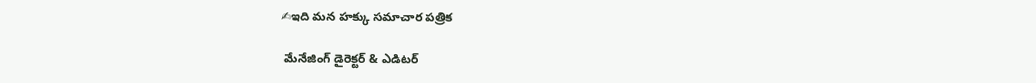✍ఇది మన హక్కు సమాచార పత్రిక

 మేనేజింగ్ డైరెక్టర్ & ఎడిటర్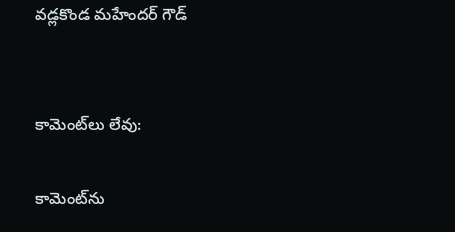వడ్లకొండ మహేందర్ గౌడ్


కామెంట్‌లు లేవు:

కామెంట్‌ను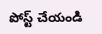పోస్ట్ చేయండి